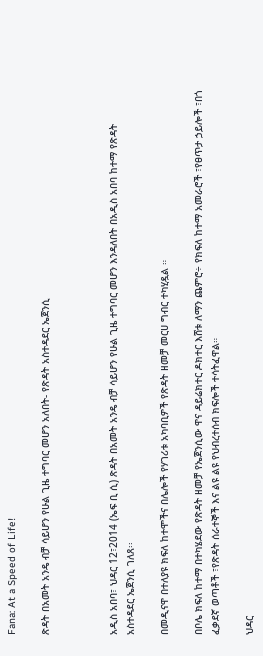Fana: At a Speed of Life!

ጽዳት በአመት አንዴ ብቻ ሳይሆን የሁል ጊዜ ተግባር መሆን አለበት- የጽዳት አስተዳደር ኤጀንሲ



አዲስ አበባ፣ ህዳር 12፣2014 (ኤፍ ቢ ሲ) ጽዳት በአመት አንዴ ብቻ ሳይሆን የሁል ጊዜ ተግባር መሆን እንዳለበት በአዲስ አበባ ከተማ የጽዳት አስተዳደር ኤጀንሲ ገለጸ፡፡

በመዲናዋ በተለያዩ ክፍለ ከተሞችና በሌሎች የሃገሪቱ አካባቢዎች የጽዳት ዘመቻ መርሀ ግብር ተካሂዷል ።

በቦሌ ክፍለ ከተማ በተካሄደው የጽዳት ዘመቻ የኤጀንሲው ዋና ዳይሬክተር ዶክተር እሸቱ ለማን ጨምሮ÷ የክፍለ ከተማ አመራሮች ፣የፀጥታ ኃይሎች ፣በጎ ፈቃደኛ ወጣቶች ፣የጽዳት ሰራተኞች እና ልዩ ልዩ የህብረተሰብ ክፍሎች ተሳትፈዋል።

ህዳር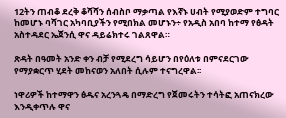12ትን ጠብቆ ደረቅ ቆሻሻን ሰብስቦ ማቃጣል የእኛኑ ሀብት የሚያወድም ተግባር ከመሆኑ ባሻገር አካባቢያችን የሚበክል መሆኑን÷ የአዲስ አበባ ከተማ የፅዳት አስተዳደር ኤጀንሲ ዋና ዳይሬክተሩ ገልጸዋል።

ጽዳት በዓመት አንድ ቀን ብቻ የሚደረግ ሳይሆን በየዕለቱ በምናደርገው የማያቋርጥ ሂደት መከናወን አለበት ሲሉም ተናግረዋል፡፡

ነዋሪዎች ከተማዋን ፅዱና አረንጓዴ በማድረግ የጀመሩትን ተሳትፎ አጠናክረው እንዲቀጥሉ ዋና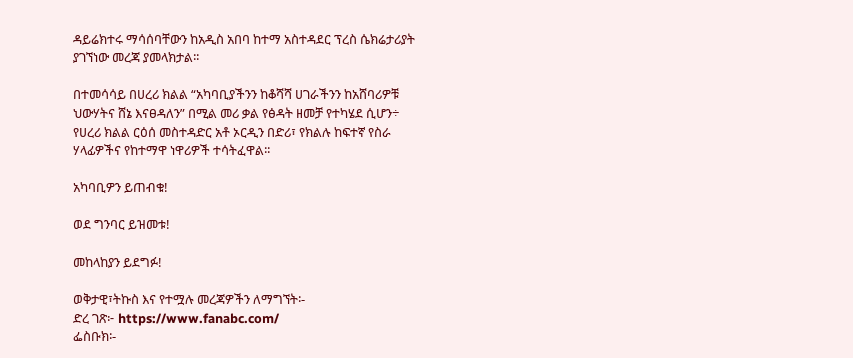ዳይሬክተሩ ማሳሰባቸውን ከአዲስ አበባ ከተማ አስተዳደር ፕረስ ሴክሬታሪያት ያገኘነው መረጃ ያመላክታል፡፡

በተመሳሳይ በሀረሪ ክልል “አካባቢያችንን ከቆሻሻ ሀገራችንን ከአሸባሪዎቹ ህውሃትና ሸኔ እናፀዳለን” በሚል መሪ ቃል የፅዳት ዘመቻ የተካሄደ ሲሆን÷ የሀረሪ ክልል ርዕሰ መስተዳድር አቶ ኦርዲን በድሪ፣ የክልሉ ከፍተኛ የስራ ሃላፊዎችና የከተማዋ ነዋሪዎች ተሳትፈዋል፡፡

አካባቢዎን ይጠብቁ!

ወደ ግንባር ይዝመቱ!

መከላከያን ይደግፉ!

ወቅታዊ፣ትኩስ እና የተሟሉ መረጃዎችን ለማግኘት፡-
ድረ ገጽ፦ https://www.fanabc.com/
ፌስቡክ፡-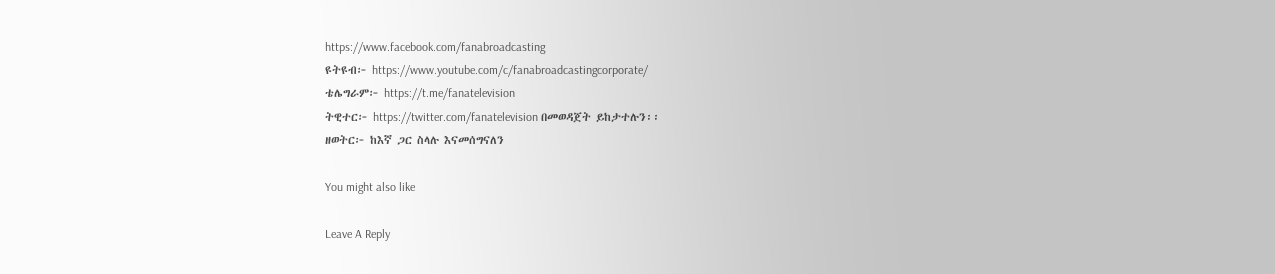https://www.facebook.com/fanabroadcasting
ዩትዩብ፦ https://www.youtube.com/c/fanabroadcastingcorporate/
ቴሌግራም፦ https://t.me/fanatelevision
ትዊተር፦ https://twitter.com/fanatelevision በመወዳጀት ይከታተሉን፡፡
ዘወትር፦ ከእኛ ጋር ስላሉ እናመሰግናለን

You might also like

Leave A Reply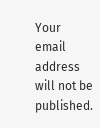Your email address will not be published.